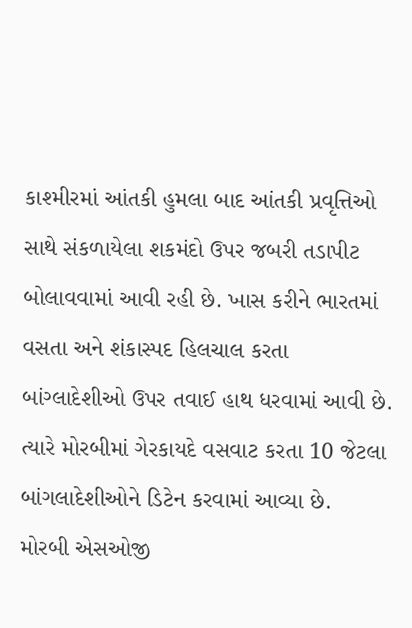કાશ્મીરમાં આંતકી હુમલા બાદ આંતકી પ્રવૃત્તિઓ સાથે સંકળાયેલા શકમંદો ઉપર જબરી તડાપીટ બોલાવવામાં આવી રહી છે. ખાસ કરીને ભારતમાં વસતા અને શંકાસ્પદ હિલચાલ કરતા બાંગ્લાદેશીઓ ઉપર તવાઈ હાથ ધરવામાં આવી છે. ત્યારે મોરબીમાં ગેરકાયદે વસવાટ કરતા 10 જેટલા બાંગલાદેશીઓને ડિટેન કરવામાં આવ્યા છે.
મોરબી એસઓજી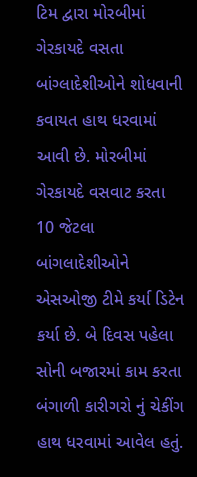ટિમ દ્વારા મોરબીમાં ગેરકાયદે વસતા બાંગ્લાદેશીઓને શોધવાની કવાયત હાથ ધરવામાં આવી છે. મોરબીમાં ગેરકાયદે વસવાટ કરતા 10 જેટલા બાંગલાદેશીઓને એસઓજી ટીમે કર્યા ડિટેન કર્યા છે. બે દિવસ પહેલા સોની બજારમાં કામ કરતા બંગાળી કારીગરો નું ચેકીંગ હાથ ધરવામાં આવેલ હતું.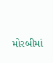મોરબીમાં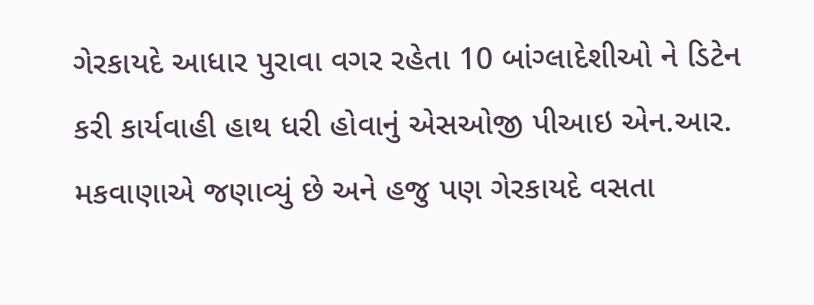ગેરકાયદે આધાર પુરાવા વગર રહેતા 10 બાંગ્લાદેશીઓ ને ડિટેન કરી કાર્યવાહી હાથ ધરી હોવાનું એસઓજી પીઆઇ એન.આર. મકવાણાએ જણાવ્યું છે અને હજુ પણ ગેરકાયદે વસતા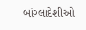બાંગ્લાદેશીઓ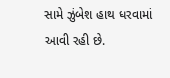સામે ઝુંબેશ હાથ ધરવામાં આવી રહી છે.